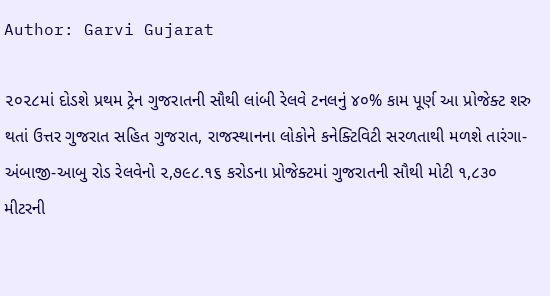Author: Garvi Gujarat

૨૦૨૮માં દોડશે પ્રથમ ટ્રેન ગુજરાતની સૌથી લાંબી રેલવે ટનલનું ૪૦% કામ પૂર્ણ આ પ્રોજેક્ટ શરુ થતાં ઉત્તર ગુજરાત સહિત ગુજરાત, રાજસ્થાનના લોકોને કનેક્ટિવિટી સરળતાથી મળશે તારંગા-અંબાજી-આબુ રોડ રેલવેનો ૨,૭૯૮.૧૬ કરોડના પ્રોજેક્ટમાં ગુજરાતની સૌથી મોટી ૧,૮૩૦ મીટરની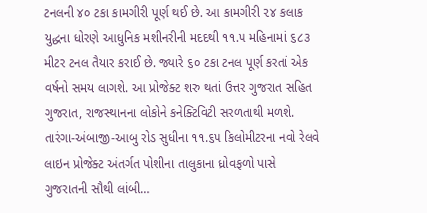ટનલની ૪૦ ટકા કામગીરી પૂર્ણ થઈ છે. આ કામગીરી ૨૪ કલાક યુદ્ધના ધોરણે આધુનિક મશીનરીની મદદથી ૧૧.૫ મહિનામાં ૬૮૩ મીટર ટનલ તૈયાર કરાઈ છે. જ્યારે ૬૦ ટકા ટનલ પૂર્ણ કરતાં એક વર્ષનો સમય લાગશે. આ પ્રોજેક્ટ શરુ થતાં ઉત્તર ગુજરાત સહિત ગુજરાત, રાજસ્થાનના લોકોને કનેક્ટિવિટી સરળતાથી મળશે. તારંગા-અંબાજી-આબુ રોડ સુધીના ૧૧.૬૫ કિલોમીટરના નવો રેલવે લાઇન પ્રોજેક્ટ અંતર્ગત પોશીના તાલુકાના ધ્રોવફળો પાસે ગુજરાતની સૌથી લાંબી…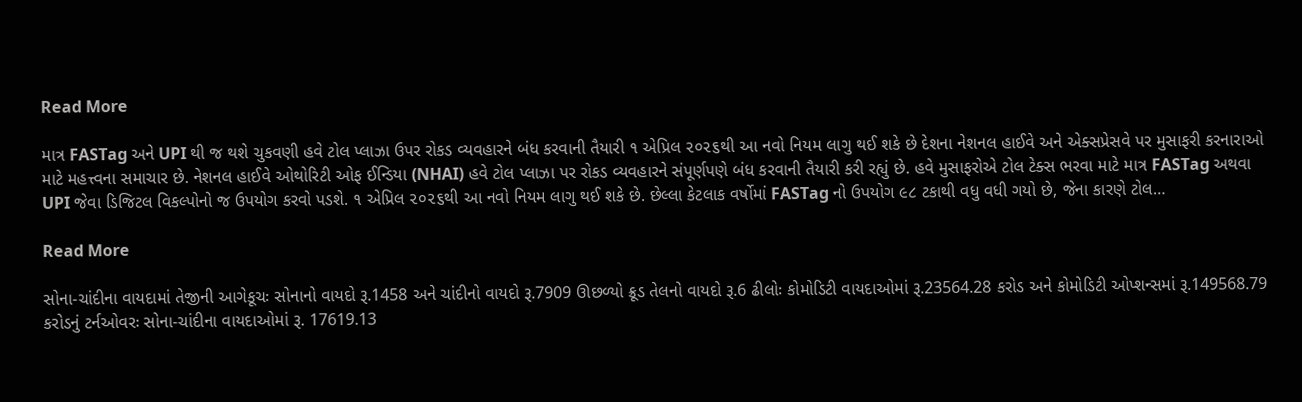Read More

માત્ર FASTag અને UPI થી જ થશે ચુકવણી હવે ટોલ પ્લાઝા ઉપર રોકડ વ્યવહારને બંધ કરવાની તૈયારી ૧ એપ્રિલ ૨૦૨૬થી આ નવો નિયમ લાગુ થઈ શકે છે દેશના નેશનલ હાઈવે અને એક્સપ્રેસવે પર મુસાફરી કરનારાઓ માટે મહત્ત્વના સમાચાર છે. નેશનલ હાઈવે ઓથોરિટી ઓફ ઈન્ડિયા (NHAI) હવે ટોલ પ્લાઝા પર રોકડ વ્યવહારને સંપૂર્ણપણે બંધ કરવાની તૈયારી કરી રહ્યું છે. હવે મુસાફરોએ ટોલ ટેક્સ ભરવા માટે માત્ર FASTag અથવા UPI જેવા ડિજિટલ વિકલ્પોનો જ ઉપયોગ કરવો પડશે. ૧ એપ્રિલ ૨૦૨૬થી આ નવો નિયમ લાગુ થઈ શકે છે. છેલ્લા કેટલાક વર્ષોમાં FASTag નો ઉપયોગ ૯૮ ટકાથી વધુ વધી ગયો છે, જેના કારણે ટોલ…

Read More

સોના-ચાંદીના વાયદામાં તેજીની આગેકૂચઃ સોનાનો વાયદો રૂ.1458 અને ચાંદીનો વાયદો રૂ.7909 ઊછળ્યો ક્રૂડ તેલનો વાયદો રૂ.6 ઢીલોઃ કોમોડિટી વાયદાઓમાં રૂ.23564.28 કરોડ અને કોમોડિટી ઓપ્શન્સમાં રૂ.149568.79 કરોડનું ટર્નઓવરઃ સોના-ચાંદીના વાયદાઓમાં રૂ. 17619.13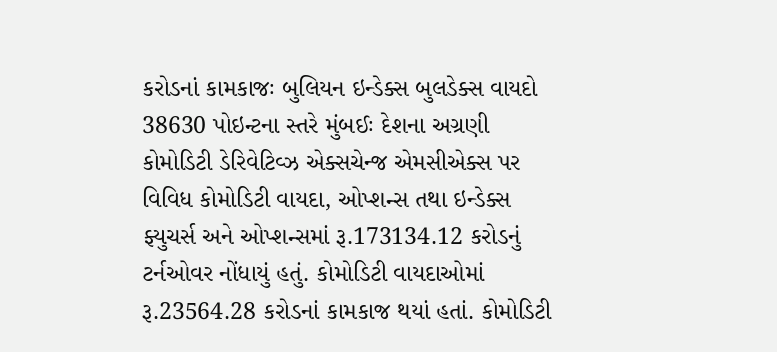કરોડનાં કામકાજઃ બુલિયન ઇન્ડેક્સ બુલડેક્સ વાયદો 38630 પોઇન્ટના સ્તરે મુંબઈઃ દેશના અગ્રણી કોમોડિટી ડેરિવેટિવ્ઝ એક્સચેન્જ એમસીએક્સ પર વિવિધ કોમોડિટી વાયદા, ઓપ્શન્સ તથા ઇન્ડેક્સ ફ્યુચર્સ અને ઓપ્શન્સમાં રૂ.173134.12 કરોડનું ટર્નઓવર નોંધાયું હતું. કોમોડિટી વાયદાઓમાં રૂ.23564.28 કરોડનાં કામકાજ થયાં હતાં. કોમોડિટી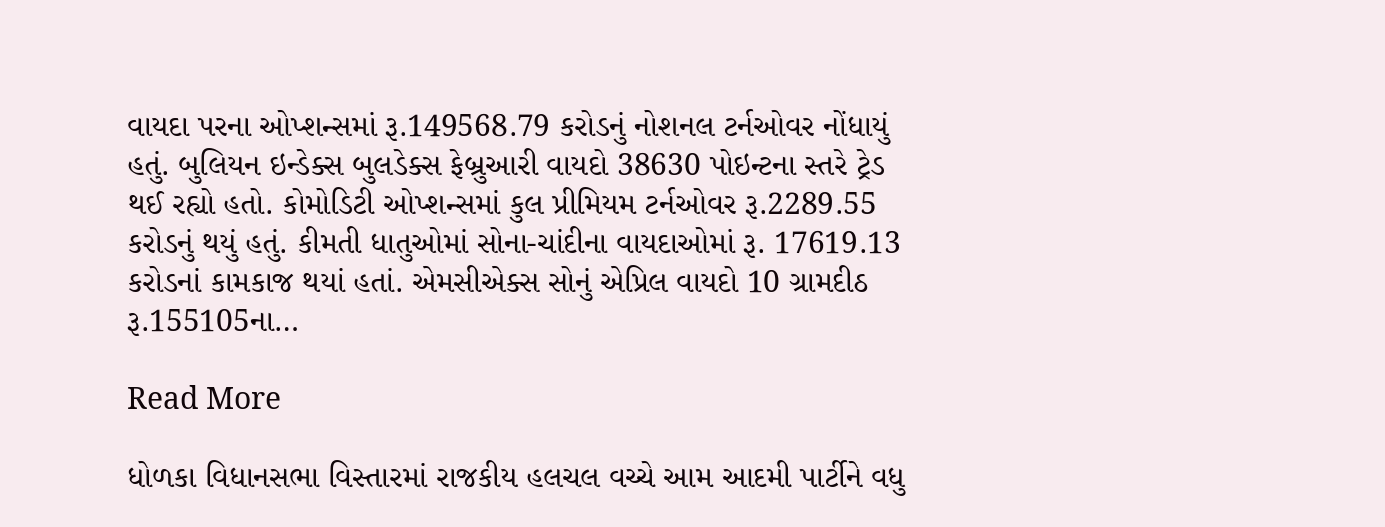વાયદા પરના ઓપ્શન્સમાં રૂ.149568.79 કરોડનું નોશનલ ટર્નઓવર નોંધાયું હતું. બુલિયન ઇન્ડેક્સ બુલડેક્સ ફેબ્રુઆરી વાયદો 38630 પોઇન્ટના સ્તરે ટ્રેડ થઈ રહ્યો હતો. કોમોડિટી ઓપ્શન્સમાં કુલ પ્રીમિયમ ટર્નઓવર રૂ.2289.55 કરોડનું થયું હતું. કીમતી ધાતુઓમાં સોના-ચાંદીના વાયદાઓમાં રૂ. 17619.13 કરોડનાં કામકાજ થયાં હતાં. એમસીએક્સ સોનું એપ્રિલ વાયદો 10 ગ્રામદીઠ રૂ.155105ના…

Read More

ધોળકા વિધાનસભા વિસ્તારમાં રાજકીય હલચલ વચ્ચે આમ આદમી પાર્ટીને વધુ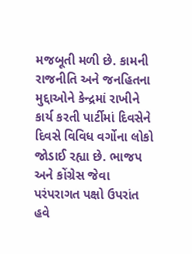મજબૂતી મળી છે. કામની રાજનીતિ અને જનહિતના મુદ્દાઓને કેન્દ્રમાં રાખીને કાર્ય કરતી પાર્ટીમાં દિવસેને દિવસે વિવિધ વર્ગોના લોકો જોડાઈ રહ્યા છે. ભાજપ અને કોંગ્રેસ જેવા પરંપરાગત પક્ષો ઉપરાંત હવે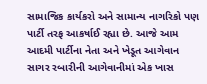સામાજિક કાર્યકરો અને સામાન્ય નાગરિકો પણ પાર્ટી તરફ આકર્ષાઈ રહ્યા છે. આજે આમ આદમી પાર્ટીના નેતા અને ખેડૂત આગેવાન સાગર રબારીની આગેવાનીમાં એક ખાસ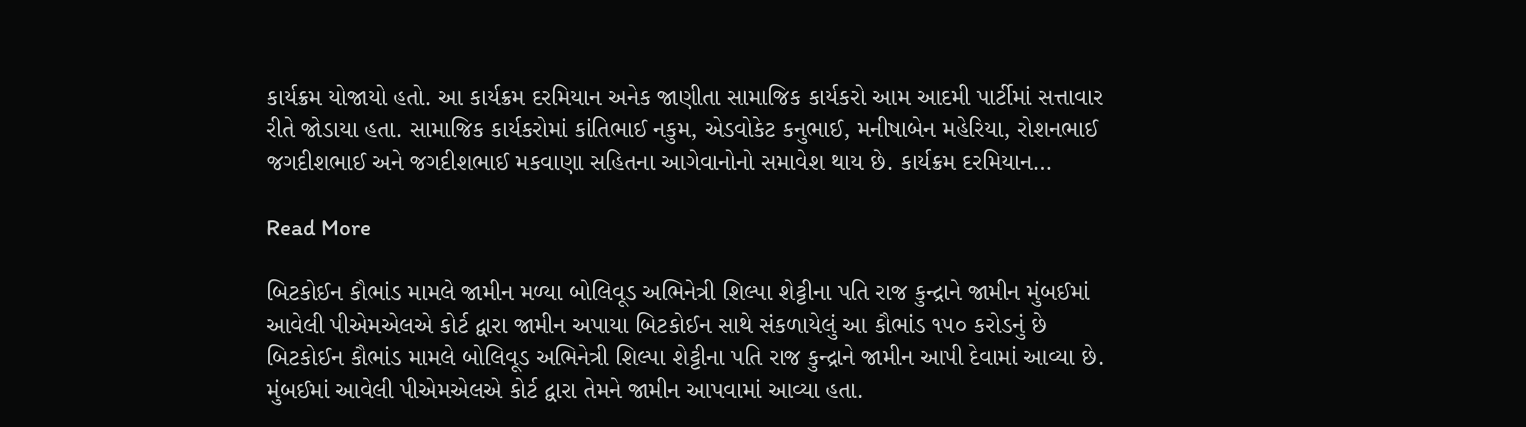કાર્યક્રમ યોજાયો હતો. આ કાર્યક્રમ દરમિયાન અનેક જાણીતા સામાજિક કાર્યકરો આમ આદમી પાર્ટીમાં સત્તાવાર રીતે જોડાયા હતા. સામાજિક કાર્યકરોમાં કાંતિભાઈ નકુમ, એડવોકેટ કનુભાઈ, મનીષાબેન મહેરિયા, રોશનભાઈ જગદીશભાઈ અને જગદીશભાઈ મકવાણા સહિતના આગેવાનોનો સમાવેશ થાય છે. કાર્યક્રમ દરમિયાન…

Read More

બિટકોઈન કૌભાંડ મામલે જામીન મળ્યા બોલિવૂડ અભિનેત્રી શિલ્પા શેટ્ટીના પતિ રાજ કુન્દ્રાને જામીન મુંબઈમાં આવેલી પીએમએલએ કોર્ટ દ્વારા જામીન અપાયા બિટકોઈન સાથે સંકળાયેલું આ કૌભાંડ ૧૫૦ કરોડનું છે બિટકોઈન કૌભાંડ મામલે બોલિવૂડ અભિનેત્રી શિલ્પા શેટ્ટીના પતિ રાજ કુન્દ્રાને જામીન આપી દેવામાં આવ્યા છે. મુંબઈમાં આવેલી પીએમએલએ કોર્ટ દ્વારા તેમને જામીન આપવામાં આવ્યા હતા.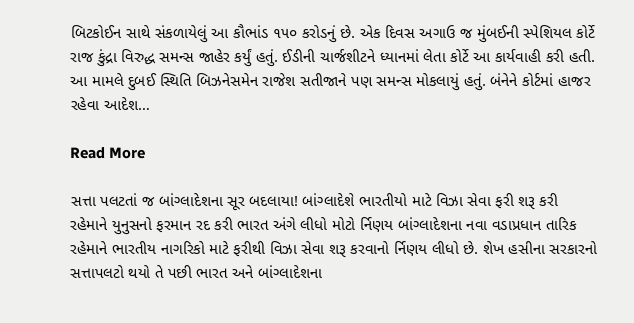બિટકોઈન સાથે સંકળાયેલું આ કૌભાંડ ૧૫૦ કરોડનું છે. એક દિવસ અગાઉ જ મુંબઈની સ્પેશિયલ કોર્ટે રાજ કુંદ્રા વિરુદ્ધ સમન્સ જાહેર કર્યું હતું. ઈડીની ચાર્જશીટને ધ્યાનમાં લેતા કોર્ટે આ કાર્યવાહી કરી હતી. આ મામલે દુબઈ સ્થિતિ બિઝનેસમેન રાજેશ સતીજાને પણ સમન્સ મોકલાયું હતું. બંનેને કોર્ટમાં હાજર રહેવા આદેશ…

Read More

સત્તા પલટતાં જ બાંગ્લાદેશના સૂર બદલાયા! બાંગ્લાદેશે ભારતીયો માટે વિઝા સેવા ફરી શરૂ કરી રહેમાને યુનુસનો ફરમાન રદ કરી ભારત અંગે લીધો મોટો ર્નિણય બાંગ્લાદેશના નવા વડાપ્રધાન તારિક રહેમાને ભારતીય નાગરિકો માટે ફરીથી વિઝા સેવા શરૂ કરવાનો ર્નિણય લીધો છે. શેખ હસીના સરકારનો સત્તાપલટો થયો તે પછી ભારત અને બાંગ્લાદેશના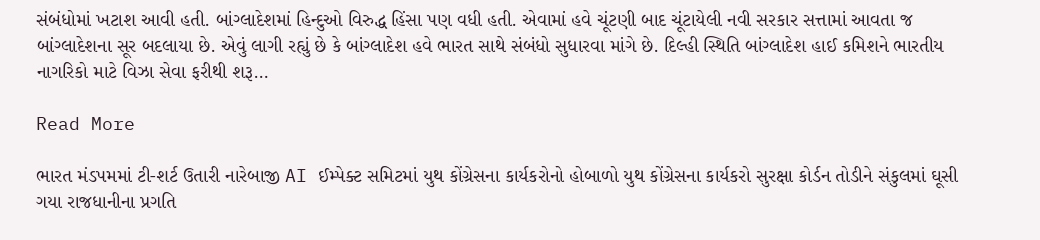સંબંધોમાં ખટાશ આવી હતી. બાંગ્લાદેશમાં હિન્દુઓ વિરુદ્ધ હિંસા પણ વધી હતી. એવામાં હવે ચૂંટણી બાદ ચૂંટાયેલી નવી સરકાર સત્તામાં આવતા જ બાંગ્લાદેશના સૂર બદલાયા છે. એવું લાગી રહ્યું છે કે બાંગ્લાદેશ હવે ભારત સાથે સંબંધો સુધારવા માંગે છે. દિલ્હી સ્થિતિ બાંગ્લાદેશ હાઈ કમિશને ભારતીય નાગરિકો માટે વિઝા સેવા ફરીથી શરૂ…

Read More

ભારત મંડપમમાં ટી-શર્ટ ઉતારી નારેબાજી AI ઈમ્પેક્ટ સમિટમાં યુથ કોંગ્રેસના કાર્યકરોનો હોબાળો યુથ કોંગ્રેસના કાર્યકરો સુરક્ષા કોર્ડન તોડીને સંકુલમાં ઘૂસી ગયા રાજધાનીના પ્રગતિ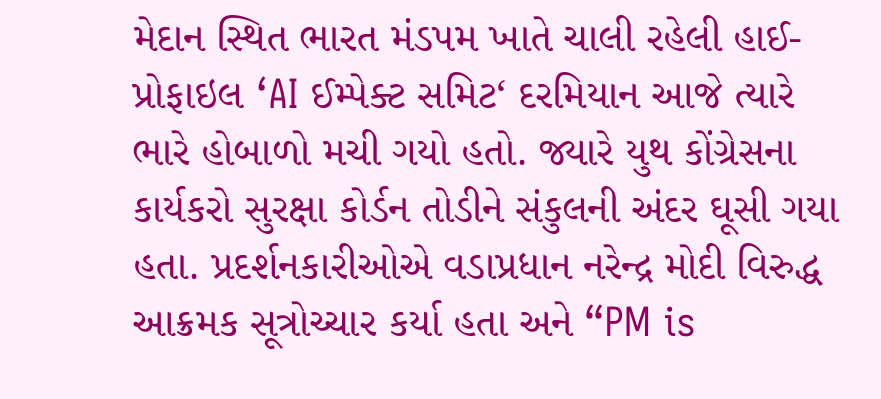મેદાન સ્થિત ભારત મંડપમ ખાતે ચાલી રહેલી હાઈ-પ્રોફાઇલ ‘AI ઈમ્પેક્ટ સમિટ‘ દરમિયાન આજે ત્યારે ભારે હોબાળો મચી ગયો હતો. જ્યારે યુથ કોંગ્રેસના કાર્યકરો સુરક્ષા કોર્ડન તોડીને સંકુલની અંદર ઘૂસી ગયા હતા. પ્રદર્શનકારીઓએ વડાપ્રધાન નરેન્દ્ર મોદી વિરુદ્ધ આક્રમક સૂત્રોચ્ચાર કર્યા હતા અને “PM is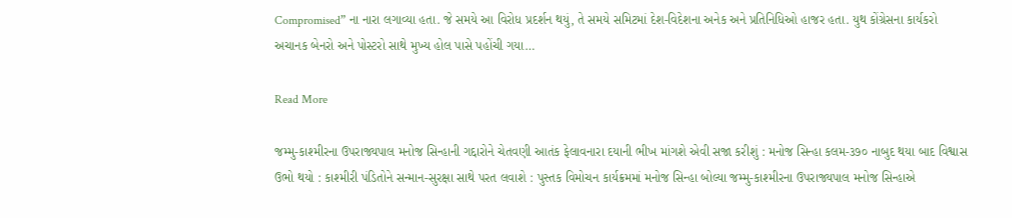Compromised” ના નારા લગાવ્યા હતા. જે સમયે આ વિરોધ પ્રદર્શન થયું, તે સમયે સમિટમાં દેશ-વિદેશના અનેક અને પ્રતિનિધિઓ હાજર હતા. યુથ કોંગ્રેસના કાર્યકરો અચાનક બેનરો અને પોસ્ટરો સાથે મુખ્ય હોલ પાસે પહોંચી ગયા…

Read More

જમ્મુ-કાશ્મીરના ઉપરાજ્યપાલ મનોજ સિન્હાની ગદ્દારોને ચેતવણી આતંક ફેલાવનારા દયાની ભીખ માંગશે એવી સજા કરીશું : મનોજ સિન્હા કલમ-૩૭૦ નાબુદ થયા બાદ વિશ્વાસ ઉભો થયો : કાશ્મીરી પંડિતોને સન્માન-સુરક્ષા સાથે પરત લવાશે : પુસ્તક વિમોચન કાર્યક્રમમાં મનોજ સિન્હા બોલ્યા જમ્મુ-કાશ્મીરના ઉપરાજ્યપાલ મનોજ સિન્હાએ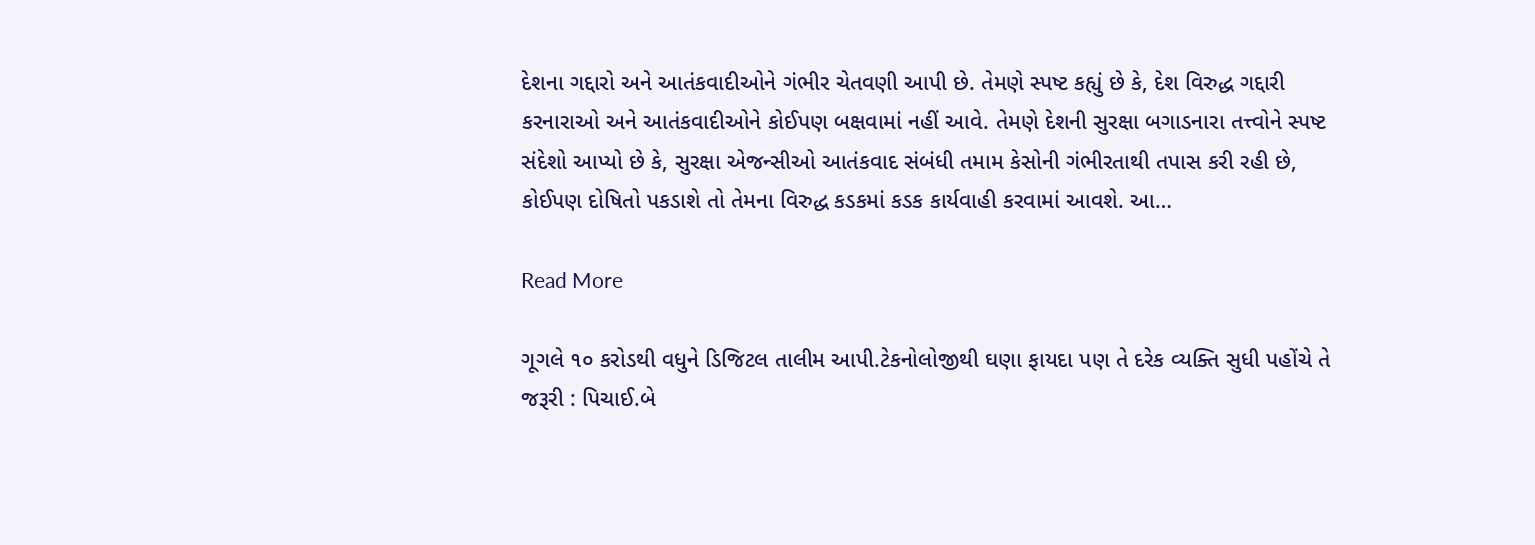દેશના ગદ્દારો અને આતંકવાદીઓને ગંભીર ચેતવણી આપી છે. તેમણે સ્પષ્ટ કહ્યું છે કે, દેશ વિરુદ્ધ ગદ્દારી કરનારાઓ અને આતંકવાદીઓને કોઈપણ બક્ષવામાં નહીં આવે. તેમણે દેશની સુરક્ષા બગાડનારા તત્ત્વોને સ્પષ્ટ સંદેશો આપ્યો છે કે, સુરક્ષા એજન્સીઓ આતંકવાદ સંબંધી તમામ કેસોની ગંભીરતાથી તપાસ કરી રહી છે, કોઈપણ દોષિતો પકડાશે તો તેમના વિરુદ્ધ કડકમાં કડક કાર્યવાહી કરવામાં આવશે. આ…

Read More

ગૂગલે ૧૦ કરોડથી વધુને ડિજિટલ તાલીમ આપી.ટેકનોલોજીથી ઘણા ફાયદા પણ તે દરેક વ્યક્તિ સુધી પહોંચે તે જરૂરી : પિચાઈ.બે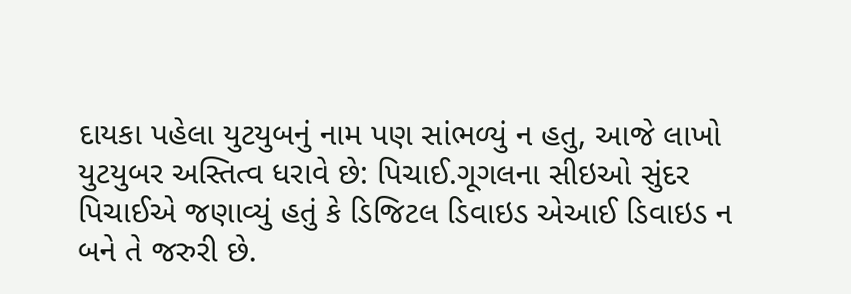દાયકા પહેલા યુટયુબનું નામ પણ સાંભળ્યું ન હતુ, આજે લાખો યુટયુબર અસ્તિત્વ ધરાવે છે: પિચાઈ.ગૂગલના સીઇઓ સુંદર પિચાઈએ જણાવ્યું હતું કે ડિજિટલ ડિવાઇડ એઆઈ ડિવાઇડ ન બને તે જરુરી છે.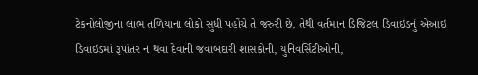ટેકનોલોજીના લાભ તળિયાના લોકો સુધી પહોંચે તે જરુરી છે. તેથી વર્તમાન ડિજિટલ ડિવાઇડનું એઆઇ ડિવાઇડમાં રૂપાંતર ન થવા દેવાની જવાબદારી શાસકોની, યુનિવર્સિટીઓની,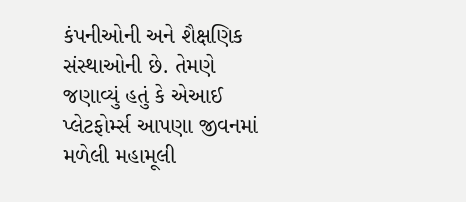કંપનીઓની અને શૈક્ષણિક સંસ્થાઓની છે. તેમણે જણાવ્યું હતું કે એઆઈ પ્લેટફોર્મ્સ આપણા જીવનમાં મળેલી મહામૂલી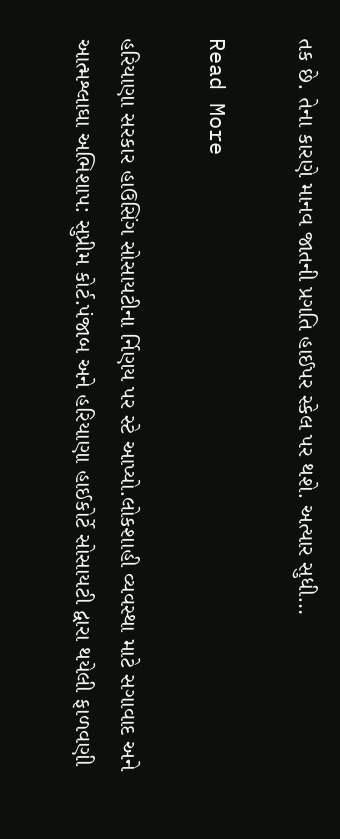તક છે. તેના કારણે માનવ જાતની પ્રગતિ હાઈપર સ્કેલ પર થશે. અત્યાર સુધી…

Read More

હરિયાણા સરકાર હાઉસિંગ સોસાયટીના ર્નિણય પર સ્ટે આપ્યો.લોકશાહી વ્યવસ્થા માટે સગાવાદ અને આત્મશ્લાઘા અભિશાપ: સુપ્રીમ કોર્ટ.પંજાબ અને હરિયાણા હાઈકોર્ટે સોસાયટી દ્વારા થયેલી ફાળવણી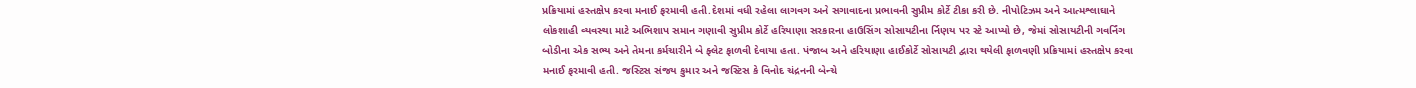પ્રક્રિયામાં હસ્તક્ષેપ કરવા મનાઈ ફરમાવી હતી.દેશમાં વધી રહેલા લાગવગ અને સગાવાદના પ્રભાવની સુપ્રીમ કોર્ટે ટીકા કરી છે. નીપોટિઝમ અને આત્મશ્લાઘાને લોકશાહી વ્યવસ્થા માટે અભિશાપ સમાન ગણાવી સુપ્રીમ કોર્ટે હરિયાણા સરકારના હાઉસિંગ સોસાયટીના ર્નિણય પર સ્ટે આપ્યો છે, જેમાં સોસાયટીની ગવર્નિંગ બોડીના એક સભ્ય અને તેમના કર્મચારીને બે ફ્લેટ ફાળવી દેવાયા હતા. પંજાબ અને હરિયાણા હાઈકોર્ટે સોસાયટી દ્વારા થયેલી ફાળવણી પ્રક્રિયામાં હસ્તક્ષેપ કરવા મનાઈ ફરમાવી હતી. જસ્ટિસ સંજય કુમાર અને જસ્ટિસ કે વિનોદ ચંદ્રનની બેન્ચે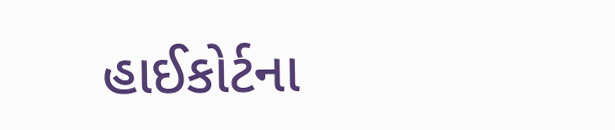હાઈકોર્ટના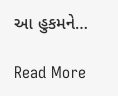આ હુકમને…

Read More